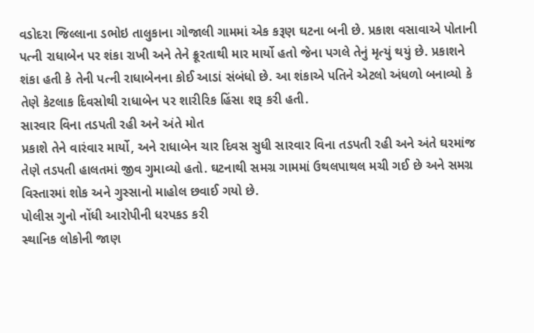વડોદરા જિલ્લાના ડભોઇ તાલુકાના ગોજાલી ગામમાં એક કરૂણ ઘટના બની છે. પ્રકાશ વસાવાએ પોતાની પત્ની રાધાબેન પર શંકા રાખી અને તેને ક્રૂરતાથી માર માર્યો હતો જેના પગલે તેનું મૃત્યું થયું છે. પ્રકાશને શંકા હતી કે તેની પત્ની રાધાબેનના કોઈ આડાં સંબંધો છે. આ શંકાએ પતિને એટલો અંધળો બનાવ્યો કે તેણે કેટલાક દિવસોથી રાધાબેન પર શારીરિક હિંસા શરૂ કરી હતી.
સારવાર વિના તડપતી રહી અને અંતે મોત
પ્રકાશે તેને વારંવાર માર્યો, અને રાધાબેન ચાર દિવસ સુધી સારવાર વિના તડપતી રહી અને અંતે ઘરમાંજ તેણે તડપતી હાલતમાં જીવ ગુમાવ્યો હતો. ઘટનાથી સમગ્ર ગામમાં ઉથલપાથલ મચી ગઈ છે અને સમગ્ર વિસ્તારમાં શોક અને ગુસ્સાનો માહોલ છવાઈ ગયો છે.
પોલીસ ગુનો નોંધી આરોપીની ધરપકડ કરી
સ્થાનિક લોકોની જાણ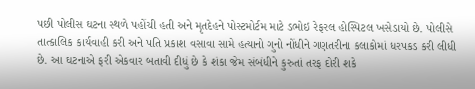પછી પોલીસ ઘટના સ્થળે પહોંચી હતી અને મૃતદેહને પોસ્ટમોર્ટમ માટે ડભોઇ રેફરલ હોસ્પિટલ ખસેડાયો છે. પોલીસે તાત્કાલિક કાર્યવાહી કરી અને પતિ પ્રકાશ વસાવા સામે હત્યાનો ગુનો નોંધીને ગણતરીના કલાકોમાં ધરપકડ કરી લીધી છે. આ ઘટનાએ ફરી એકવાર બતાવી દીધું છે કે શંકા જેમ સંબંધીને કુરુતાં તરફ દોરી શકે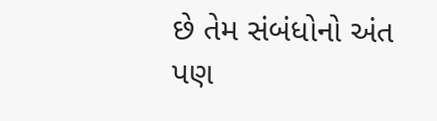છે તેમ સંબંધોનો અંત પણ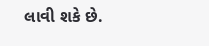લાવી શકે છે.